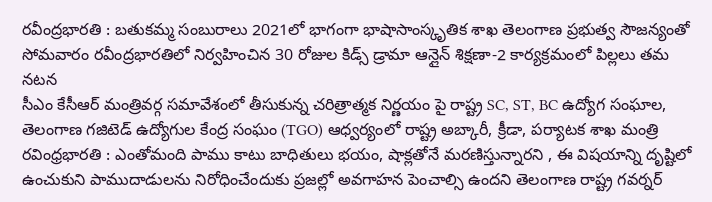రవీంద్రభారతి : బతుకమ్మ సంబురాలు 2021లో భాగంగా భాషాసాంస్కృతిక శాఖ తెలంగాణ ప్రభుత్వ సౌజన్యంతో సోమవారం రవీంద్రభారతిలో నిర్వహించిన 30 రోజుల కిడ్స్ డ్రామా ఆన్లైన్ శిక్షణా-2 కార్యక్రమంలో పిల్లలు తమ నటన
సీఎం కేసీఆర్ మంత్రివర్గ సమావేశంలో తీసుకున్న చరిత్రాత్మక నిర్ణయం పై రాష్ట్ర SC, ST, BC ఉద్యోగ సంఘాల, తెలంగాణ గజిటెడ్ ఉద్యోగుల కేంద్ర సంఘం (TGO) ఆధ్వర్యంలో రాష్ట్ర అబ్కారీ, క్రీడా, పర్యాటక శాఖ మంత్రి
రవింధ్రభారతి : ఎంతోమంది పాము కాటు బాధితులు భయం, షాక్లతోనే మరణిస్తున్నారని , ఈ విషయాన్ని దృష్టిలో ఉంచుకుని పాముదాడులను నిరోధించేందుకు ప్రజల్లో అవగాహన పెంచాల్సి ఉందని తెలంగాణ రాష్ట్ర గవర్నర్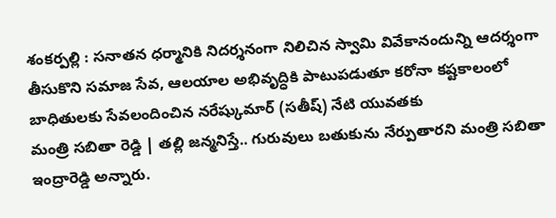శంకర్పల్లి : సనాతన ధర్మానికి నిదర్శనంగా నిలిచిన స్వామి వివేకానందున్ని ఆదర్శంగా తీసుకొని సమాజ సేవ, ఆలయాల అభివృద్ధికి పాటుపడుతూ కరోనా కష్టకాలంలో బాధితులకు సేవలందించిన నరేష్కుమార్ (సతీష్) నేటి యువతకు
మంత్రి సబితా రెడ్డి | తల్లి జన్మనిస్తే.. గురువులు బతుకును నేర్పుతారని మంత్రి సబితా ఇంద్రారెడ్డి అన్నారు.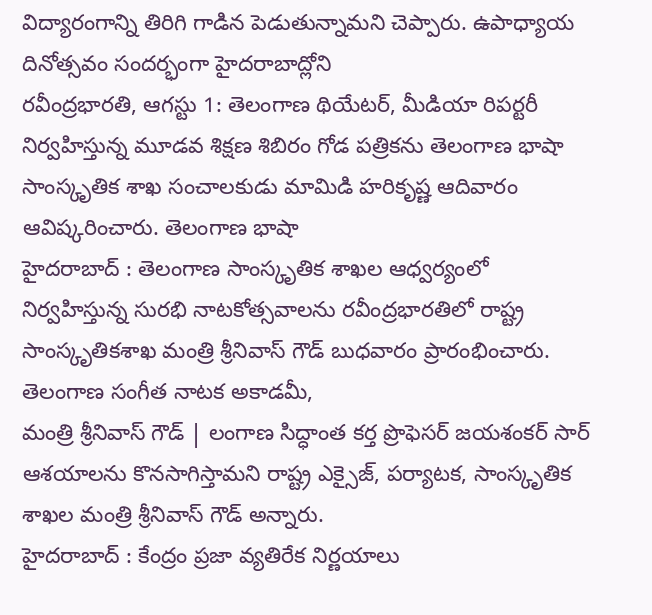విద్యారంగాన్ని తిరిగి గాడిన పెడుతున్నామని చెప్పారు. ఉపాధ్యాయ దినోత్సవం సందర్భంగా హైదరాబాద్లోని
రవీంద్రభారతి, ఆగస్టు 1: తెలంగాణ థియేటర్, మీడియా రిపర్టరీ నిర్వహిస్తున్న మూడవ శిక్షణ శిబిరం గోడ పత్రికను తెలంగాణ భాషా సాంస్కృతిక శాఖ సంచాలకుడు మామిడి హరికృష్ణ ఆదివారం ఆవిష్కరించారు. తెలంగాణ భాషా
హైదరాబాద్ : తెలంగాణ సాంస్కృతిక శాఖల ఆధ్వర్యంలో నిర్వహిస్తున్న సురభి నాటకోత్సవాలను రవీంద్రభారతిలో రాష్ట్ర సాంస్కృతికశాఖ మంత్రి శ్రీనివాస్ గౌడ్ బుధవారం ప్రారంభించారు. తెలంగాణ సంగీత నాటక అకాడమీ,
మంత్రి శ్రీనివాస్ గౌడ్ | లంగాణ సిద్ధాంత కర్త ప్రొఫెసర్ జయశంకర్ సార్ ఆశయాలను కొనసాగిస్తామని రాష్ట్ర ఎక్సైజ్, పర్యాటక, సాంస్కృతిక శాఖల మంత్రి శ్రీనివాస్ గౌడ్ అన్నారు.
హైదరాబాద్ : కేంద్రం ప్రజా వ్యతిరేక నిర్ణయాలు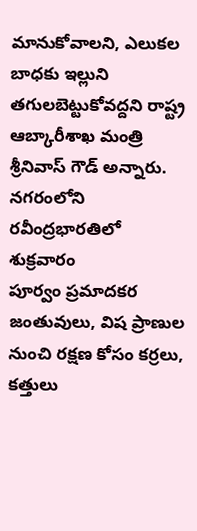మానుకోవాలని, ఎలుకల బాధకు ఇల్లుని తగులబెట్టుకోవద్దని రాష్ట్ర ఆబ్కారీశాఖ మంత్రి శ్రీనివాస్ గౌడ్ అన్నారు. నగరంలోని రవీంద్రభారతిలో శుక్రవారం
పూర్వం ప్రమాదకర జంతువులు, విష ప్రాణుల నుంచి రక్షణ కోసం కర్రలు, కత్తులు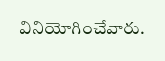వినియోగించేవారు.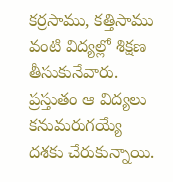కర్రసాము, కత్తిసాము వంటి విద్యల్లో శిక్షణ తీసుకునేవారు. ప్రస్తుతం ఆ విద్యలు కనుమరుగయ్యే దశకు చేరుకున్నాయి.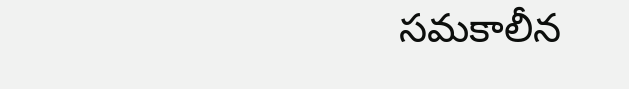సమకాలీన